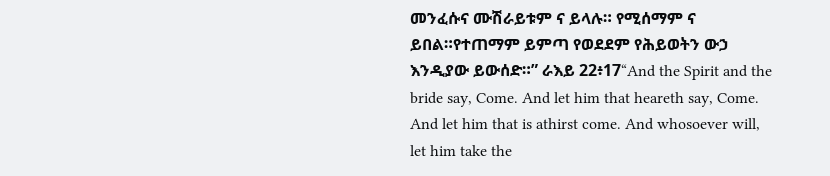መንፈሱና ሙሽራይቱም ና ይላሉ። የሚሰማም ና ይበል።የተጠማም ይምጣ የወደደም የሕይወትን ውኃ እንዲያው ይውሰድ።” ራእይ 22፥17“And the Spirit and the bride say, Come. And let him that heareth say, Come. And let him that is athirst come. And whosoever will, let him take the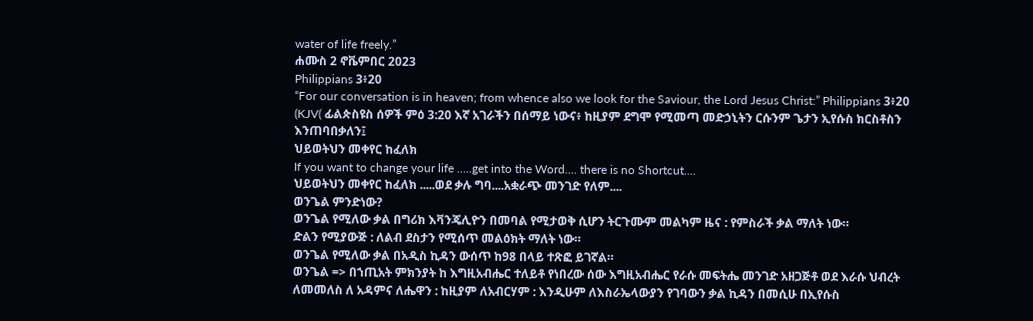water of life freely.”
ሐሙስ 2 ኖቬምበር 2023
Philippians 3፥20
“For our conversation is in heaven; from whence also we look for the Saviour, the Lord Jesus Christ:” Philippians 3፥20 (KJV( ፊልጵስዩስ ሰዎች ምዕ 3:20 እኛ አገራችን በሰማይ ነውና፥ ከዚያም ደግሞ የሚመጣ መድኃኒትን ርሱንም ጌታን ኢየሱስ ክርስቶስን እንጠባበቃለን፤
ህይወትህን መቀየር ከፈለክ
If you want to change your life .....get into the Word.... there is no Shortcut....
ህይወትህን መቀየር ከፈለክ .....ወደ ቃሉ ግባ....አቋራጭ መንገድ የለም....
ወንጌል ምንድነው?
ወንጌል የሚለው ቃል በግሪክ እቫንጄሊዮን በመባል የሚታወቅ ሲሆን ትርጉሙም መልካም ዜና : የምስራች ቃል ማለት ነው።
ድልን የሚያውጅ : ለልብ ደስታን የሚሰጥ መልዕክት ማለት ነው።
ወንጌል የሚለው ቃል በአዲስ ኪዳን ውሰጥ ከ98 በላይ ተጽፎ ይገኛል።
ወንጌል => በኀጢአት ምክንያት ከ እግዚአብሔር ተለይቶ የነበረው ሰው እግዚአብሔር የራሱ መፍትሔ መንገድ አዘጋጅቶ ወደ እራሱ ህብረት ለመመለስ ለ አዳምና ለሔዋን : ከዚያም ለአብርሃም : እንዲሁም ለእስራኤላውያን የገባውን ቃል ኪዳን በመሲሁ በኢየሱስ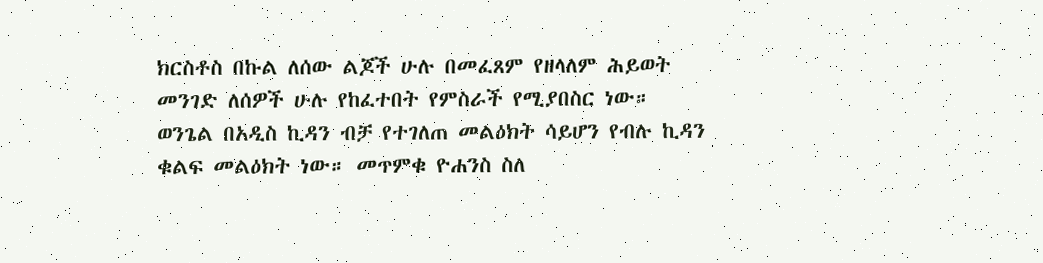ክርስቶስ በኩል ለሰው ልጆች ሁሉ በመፈጸም የዘላለም ሕይወት መንገድ ለሰዎች ሁሉ የከፈተበት የምስራች የሚያበስር ነው።
ወንጌል በአዲስ ኪዳን ብቻ የተገለጠ መልዕክት ሳይሆን የብሉ ኪዳን ቁልፍ መልዕክት ነው። መጥምቁ ዮሐንስ ስለ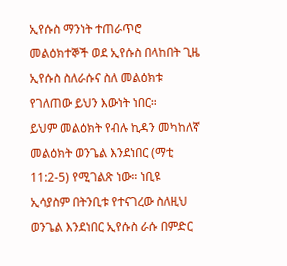ኢየሱስ ማንነት ተጠራጥሮ መልዕክተኞች ወደ ኢየሱስ በላከበት ጊዜ ኢየሱስ ስለራሱና ስለ መልዕክቱ የገለጠው ይህን እውነት ነበር።
ይህም መልዕክት የብሉ ኪዳን መካከለኛ መልዕክት ወንጌል እንደነበር (ማቲ 11:2-5) የሚገልጽ ነው። ነቢዩ ኢሳያስም በትንቢቱ የተናገረው ስለዚህ ወንጌል እንደነበር ኢየሱስ ራሱ በምድር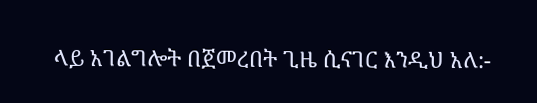ላይ አገልግሎት በጀመረበት ጊዜ ሲናገር እንዲህ አለ:-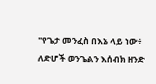"የጌታ መንፈስ በእኔ ላይ ነው፥ ለድሆች ወንጌልን እሰብክ ዘንድ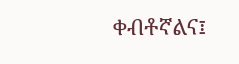ቀብቶኛልና፤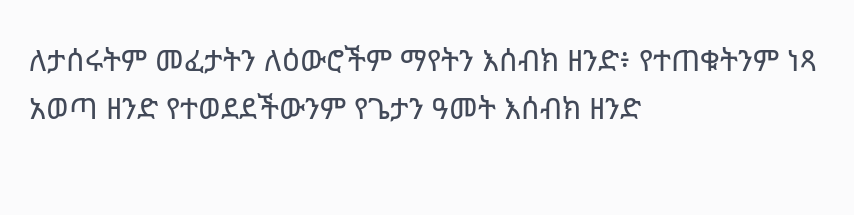ለታሰሩትም መፈታትን ለዕውሮችም ማየትን እሰብክ ዘንድ፥ የተጠቁትንም ነጻ አወጣ ዘንድ የተወደደችውንም የጌታን ዓመት እሰብክ ዘንድ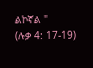ልኮኛል "
(ሉቃ 4: 17-19)